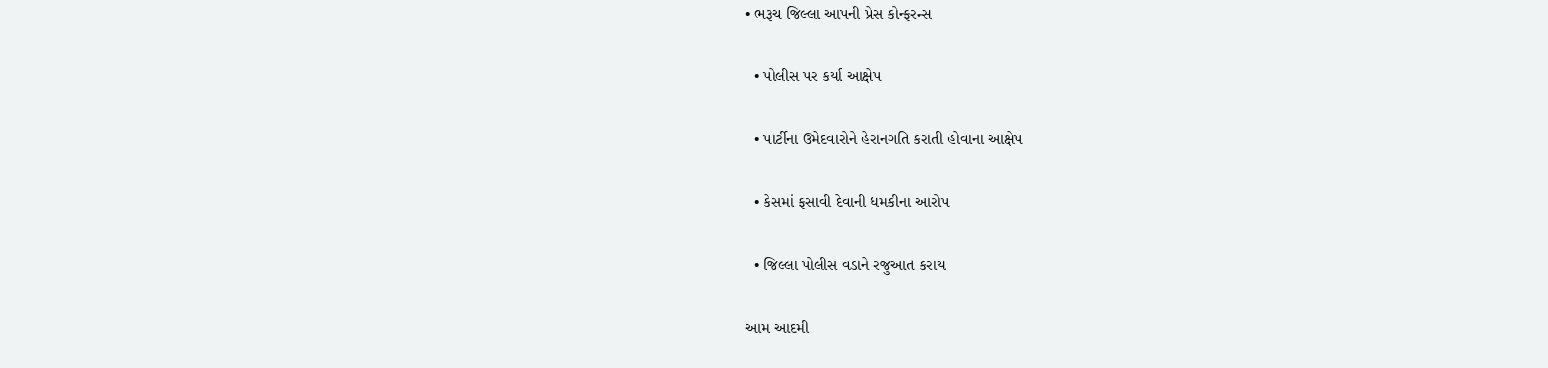• ભરૂચ જિલ્લા આપની પ્રેસ કોન્ફરન્સ

  • પોલીસ પર કર્યા આક્ષેપ

  • પાર્ટીના ઉમેદવારોને હેરાનગતિ કરાતી હોવાના આક્ષેપ

  • કેસમાં ફસાવી દેવાની ધમકીના આરોપ

  • જિલ્લા પોલીસ વડાને રજુઆત કરાય

આમ આદમી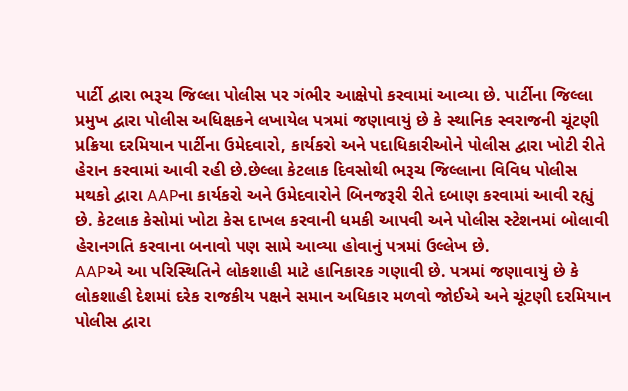પાર્ટી દ્વારા ભરૂચ જિલ્લા પોલીસ પર ગંભીર આક્ષેપો કરવામાં આવ્યા છે. પાર્ટીના જિલ્લા પ્રમુખ દ્વારા પોલીસ અધિક્ષકને લખાયેલ પત્રમાં જણાવાયું છે કે સ્થાનિક સ્વરાજની ચૂંટણી પ્રક્રિયા દરમિયાન પાર્ટીના ઉમેદવારો, કાર્યકરો અને પદાધિકારીઓને પોલીસ દ્વારા ખોટી રીતે હેરાન કરવામાં આવી રહી છે.છેલ્લા કેટલાક દિવસોથી ભરૂચ જિલ્લાના વિવિધ પોલીસ મથકો દ્વારા AAPના કાર્યકરો અને ઉમેદવારોને બિનજરૂરી રીતે દબાણ કરવામાં આવી રહ્યું છે. કેટલાક કેસોમાં ખોટા કેસ દાખલ કરવાની ધમકી આપવી અને પોલીસ સ્ટેશનમાં બોલાવી હેરાનગતિ કરવાના બનાવો પણ સામે આવ્યા હોવાનું પત્રમાં ઉલ્લેખ છે.
AAPએ આ પરિસ્થિતિને લોકશાહી માટે હાનિકારક ગણાવી છે. પત્રમાં જણાવાયું છે કે લોકશાહી દેશમાં દરેક રાજકીય પક્ષને સમાન અધિકાર મળવો જોઈએ અને ચૂંટણી દરમિયાન પોલીસ દ્વારા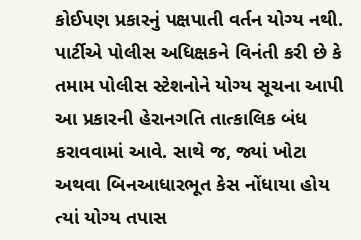કોઈપણ પ્રકારનું પક્ષપાતી વર્તન યોગ્ય નથી. પાર્ટીએ પોલીસ અધિક્ષકને વિનંતી કરી છે કે તમામ પોલીસ સ્ટેશનોને યોગ્ય સૂચના આપી આ પ્રકારની હેરાનગતિ તાત્કાલિક બંધ કરાવવામાં આવે. સાથે જ, જ્યાં ખોટા અથવા બિનઆધારભૂત કેસ નોંધાયા હોય ત્યાં યોગ્ય તપાસ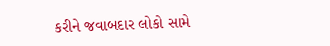કરીને જવાબદાર લોકો સામે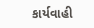કાર્યવાહી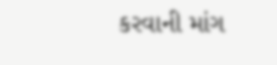કરવાની માંગ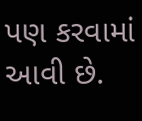પણ કરવામાં આવી છે.